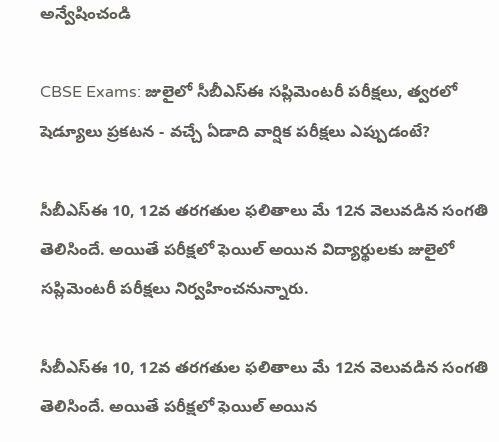అన్వేషించండి

CBSE Exams: జులైలో సీబీఎస్‌ఈ సప్లిమెంటరీ పరీక్షలు, త్వరలో షెడ్యూలు ప్రకటన - వచ్చే ఏడాది వార్షిక పరీక్షలు ఎప్పుడంటే?

సీబీఎస్‌ఈ 10, 12వ తరగతుల ఫలితాలు మే 12న వెలువడిన సంగతి తెలిసిందే. అయితే పరీక్షలో ఫెయిల్ అయిన విద్యార్థులకు జులైలో సప్లిమెంటరీ పరీక్షలు నిర్వహించనున్నారు.

సీబీఎస్‌ఈ 10, 12వ తరగతుల ఫలితాలు మే 12న వెలువడిన సంగతి తెలిసిందే. అయితే పరీక్షలో ఫెయిల్ అయిన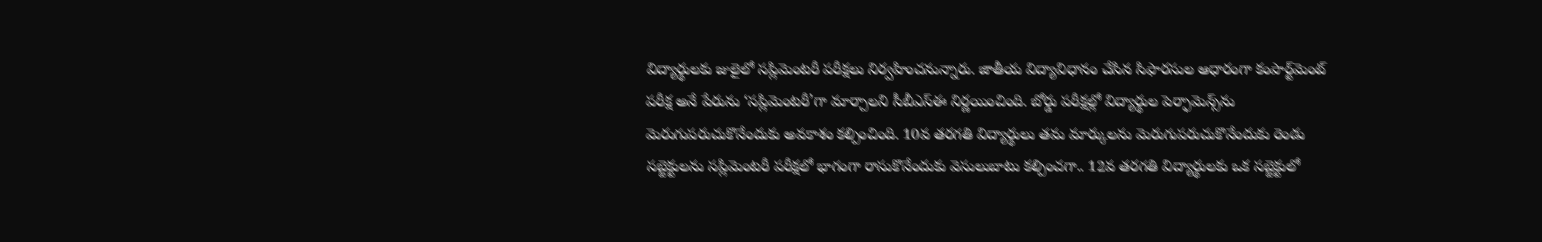విద్యార్థులకు జులైలో సప్లిమెంటరీ పరీక్షలు నిర్వహించనున్నారు. జాతీయ విద్యావిధానం చేసిన సిఫారసుల ఆధారంగా కంపార్ట్‌మెంట్‌ పరీక్ష అనే పేరును ‘సప్లిమెంటరీ’గా మార్చాలని సీబీఎస్‌ఈ నిర్ణయించింది. బోర్డు పరీక్షల్లో విద్యార్థుల పెర్ఫామెన్స్‌ను మెరుగుపరుచుకొనేందుకు అవకాశం కల్పించింది. 10వ తరగతి విద్యార్థులు తమ మార్కులను మెరుగుపరుచుకొనేందుకు రెండు సబ్జెక్టులను సప్లిమెంటరీ పరీక్షలో భాగంగా రాసుకొనేందుకు వెసులుబాటు కల్పించగా.. 12వ తరగతి విద్యార్థులకు ఒక సబ్జెక్టులో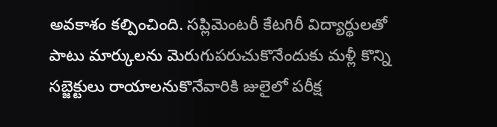అవకాశం కల్పించింది. సప్లిమెంటరీ కేటగిరీ విద్యార్థులతో పాటు మార్కులను మెరుగుపరుచుకొనేందుకు మళ్లీ కొన్ని సబ్జెక్టులు రాయాలనుకొనేవారికి జులైలో పరీక్ష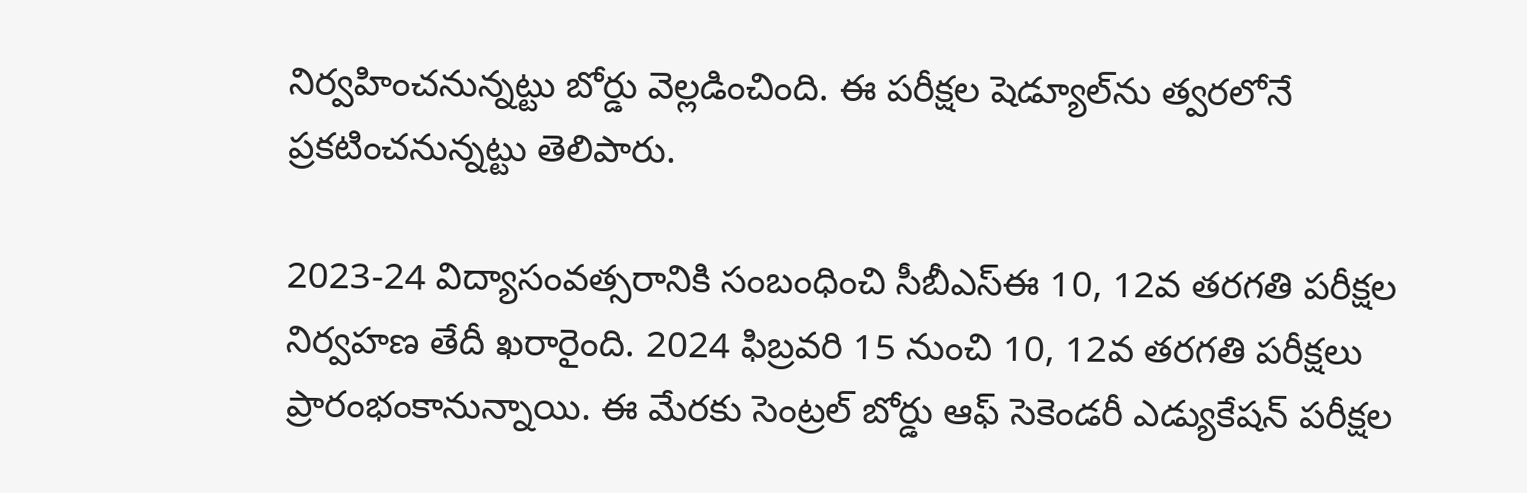నిర్వహించనున్నట్టు బోర్డు వెల్లడించింది. ఈ పరీక్షల షెడ్యూల్‌ను త్వరలోనే ప్రకటించనున్నట్టు తెలిపారు.

2023-24 విద్యాసంవత్సరానికి సంబంధించి సీబీఎస్‌ఈ 10, 12వ తరగతి పరీక్షల నిర్వహణ తేదీ ఖరారైంది. 2024 ఫిబ్రవరి 15 నుంచి 10, 12వ తరగతి పరీక్షలు ప్రారంభంకానున్నాయి. ఈ మేరకు సెంట్రల్‌ బోర్డు ఆఫ్‌ సెకెండరీ ఎడ్యుకేషన్‌ పరీక్షల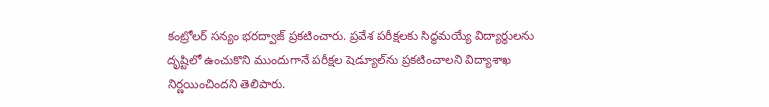కంట్రోలర్‌ సన్యం భరద్వాజ్‌ ప్రకటించారు. ప్రవేశ పరీక్షలకు సిద్ధమయ్యే విద్యార్థులను దృష్టిలో ఉంచుకొని ముందుగానే పరీక్షల షెడ్యూల్‌ను ప్రకటించాలని విద్యాశాఖ నిర్ణయించిందని తెలిపారు.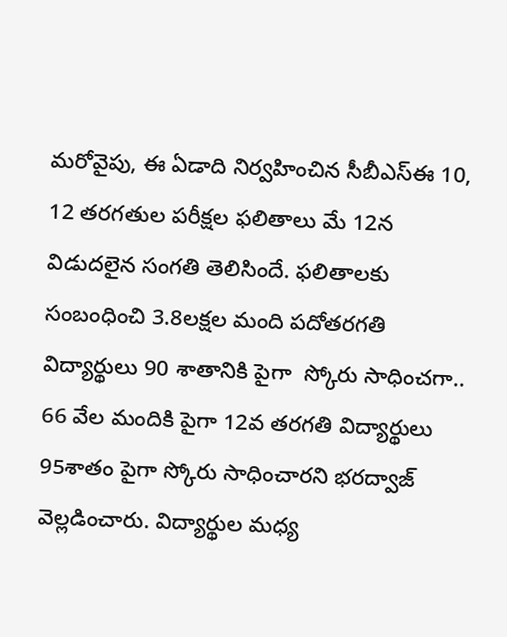మరోవైపు, ఈ ఏడాది నిర్వహించిన సీబీఎస్‌ఈ 10, 12 తరగతుల పరీక్షల ఫలితాలు మే 12న విడుదలైన సంగతి తెలిసిందే. ఫలితాలకు సంబంధించి 3.8లక్షల మంది పదోతరగతి విద్యార్థులు 90 శాతానికి పైగా  స్కోరు సాధించగా.. 66 వేల మందికి పైగా 12వ తరగతి విద్యార్థులు 95శాతం పైగా స్కోరు సాధించారని భరద్వాజ్‌ వెల్లడించారు. విద్యార్థుల మధ్య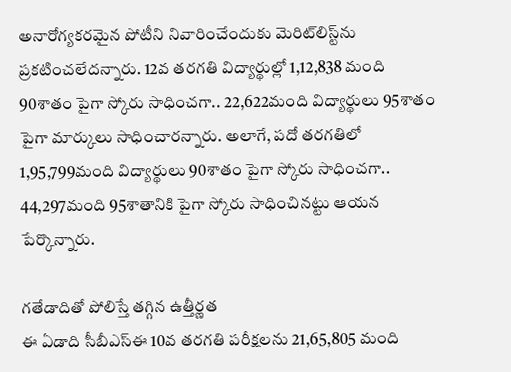అనారోగ్యకరమైన పోటీని నివారించేందుకు మెరిట్‌లిస్ట్‌ను ప్రకటించలేదన్నారు. 12వ తరగతి విద్యార్థుల్లో 1,12,838 మంది 90శాతం పైగా స్కోరు సాధించగా.. 22,622మంది విద్యార్థులు 95శాతం పైగా మార్కులు సాధించారన్నారు. అలాగే, పదో తరగతిలో 1,95,799మంది విద్యార్థులు 90శాతం పైగా స్కోరు సాధించగా.. 44,297మంది 95శాతానికి పైగా స్కోరు సాధించినట్టు ఆయన పేర్కొన్నారు.

గతేడాదితో పోలిస్తే తగ్గిన ఉత్తీర్ణత
ఈ ఏడాది సీబీఎస్‌ఈ 10వ తరగతి పరీక్షలను 21,65,805 మంది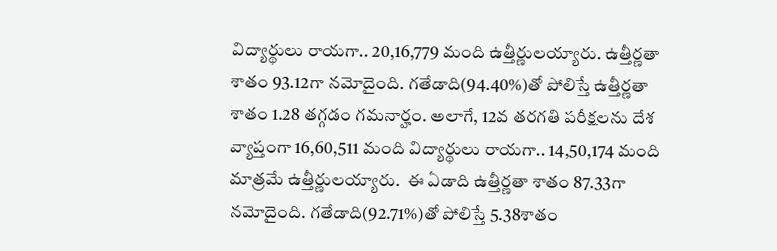విద్యార్థులు రాయగా.. 20,16,779 మంది ఉత్తీర్ణులయ్యారు. ఉత్తీర్ణతా శాతం 93.12గా నమోదైంది. గతేడాది(94.40%)తో పోలిస్తే ఉత్తీర్ణతా శాతం 1.28 తగ్గడం గమనార్హం. అలాగే, 12వ తరగతి పరీక్షలను దేశ వ్యాప్తంగా 16,60,511 మంది విద్యార్థులు రాయగా.. 14,50,174 మంది మాత్రమే ఉత్తీర్ణులయ్యారు.  ఈ ఏడాది ఉత్తీర్ణతా శాతం 87.33గా నమోదైంది. గతేడాది(92.71%)తో పోలిస్తే 5.38శాతం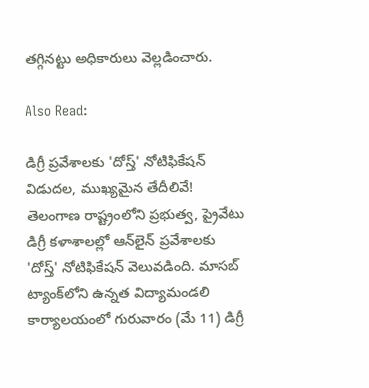తగ్గినట్టు అధికారులు వెల్లడించారు.

Also Read:

డిగ్రీ ప్రవేశాలకు 'దోస్త్‌' నోటిఫికేషన్ విడుదల, ముఖ్యమైన తేదీలివే!
తెలంగాణ రాష్ట్రంలోని ప్రభుత్వ, ప్రైవేటు డిగ్రీ కళాశాలల్లో ఆన్‌లైన్ ప్రవేశాలకు 'దోస్త్' నోటిఫికేషన్‌ వెలువడింది. మాసబ్ ట్యాంక్‌లోని ఉన్నత విద్యామండలి‌ కార్యాలయంలో గురువారం (మే 11) డిగ్రీ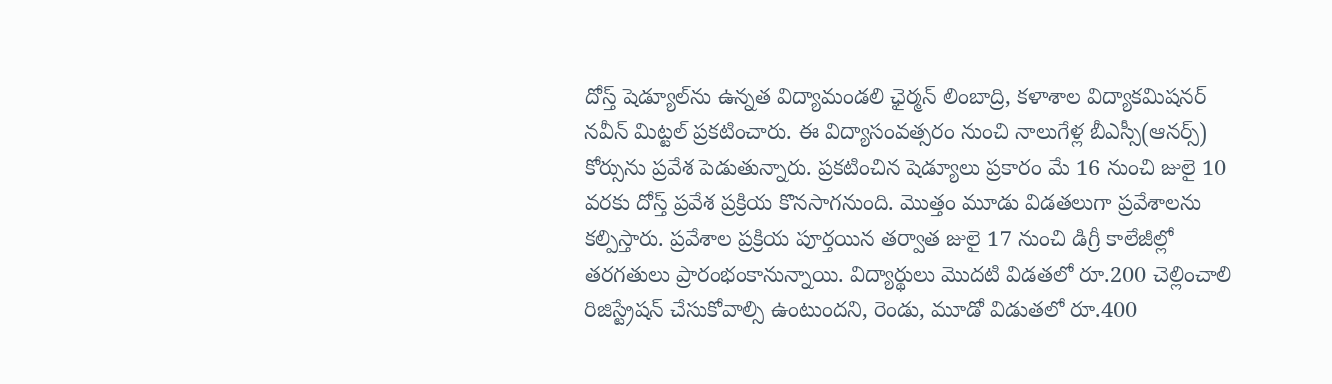దోస్త్ షెడ్యూల్‌ను ఉన్నత విద్యామండలి ఛైర్మన్ లింబాద్రి, కళాశాల విద్యాకమిషనర్ నవీన్ మిట్టల్ ప్రకటించారు. ఈ విద్యాసంవత్సరం నుంచి నాలుగేళ్ల బీఎస్సీ(ఆనర్స్‌) కోర్సును ప్రవేశ పెడుతున్నారు. ప్రకటించిన షెడ్యూలు ప్రకారం మే 16 నుంచి జులై 10 వరకు దోస్త్ ప్రవేశ ప్రక్రియ కొనసాగనుంది. మొత్తం మూడు విడతలుగా ప్రవేశాలను కల్పిస్తారు. ప్రవేశాల ప్రక్రియ పూర్తయిన తర్వాత జులై 17 నుంచి డిగ్రీ కాలేజీల్లో తరగతులు ప్రారంభంకానున్నాయి. విద్యార్థులు మొదటి విడతలో రూ.200 చెల్లించాలి రిజిస్ట్రేషన్‌ చేసుకోవాల్సి ఉంటుందని, రెండు, మూడో విడుతలో రూ.400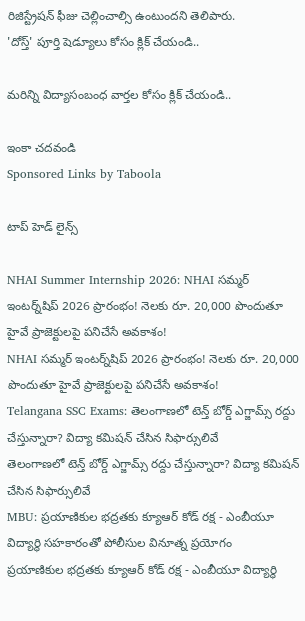రిజిస్ట్రేషన్‌ ఫీజు చెల్లించాల్సి ఉంటుందని తెలిపారు.
'దోస్త్' పూర్తి షెడ్యూలు కోసం క్లిక్ చేయండి..

మరిన్ని విద్యాసంబంధ వార్తల కోసం క్లిక్ చేయండి..

ఇంకా చదవండి
Sponsored Links by Taboola

టాప్ హెడ్ లైన్స్

NHAI Summer Internship 2026: NHAI సమ్మర్ ఇంటర్న్‌షిప్ 2026 ప్రారంభం! నెలకు రూ. 20,000 పొందుతూ హైవే ప్రాజెక్టులపై పనిచేసే అవకాశం!
NHAI సమ్మర్ ఇంటర్న్‌షిప్ 2026 ప్రారంభం! నెలకు రూ. 20,000 పొందుతూ హైవే ప్రాజెక్టులపై పనిచేసే అవకాశం!
Telangana SSC Exams: తెలంగాణలో టెన్త్ బోర్డ్ ఎగ్జామ్స్ రద్దు చేస్తున్నారా? విద్యా కమిషన్ చేసిన సిఫార్సులివే
తెలంగాణలో టెన్త్ బోర్డ్ ఎగ్జామ్స్ రద్దు చేస్తున్నారా? విద్యా కమిషన్ చేసిన సిఫార్సులివే
MBU: ప్రయాణికుల భద్రతకు క్యూఆర్ కోడ్ రక్ష - ఎంబీయూ విద్యార్థి సహకారంతో పోలీసుల వినూత్న ప్రయోగం
ప్రయాణికుల భద్రతకు క్యూఆర్ కోడ్ రక్ష - ఎంబీయూ విద్యార్థి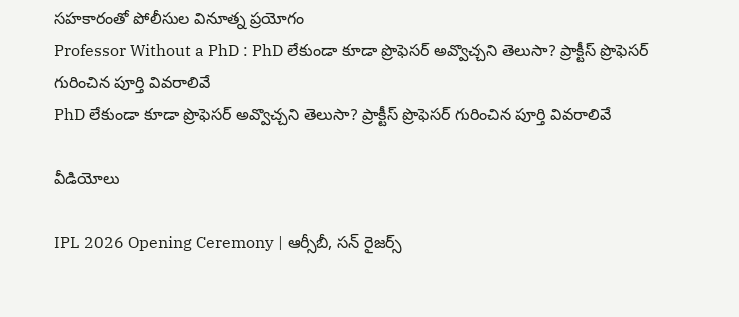సహకారంతో పోలీసుల వినూత్న ప్రయోగం
Professor Without a PhD : PhD లేకుండా కూడా ప్రొఫెసర్ అవ్వొచ్చని తెలుసా? ప్రాక్టీస్ ప్రొఫెసర్ గురించిన పూర్తి వివరాలివే
PhD లేకుండా కూడా ప్రొఫెసర్ అవ్వొచ్చని తెలుసా? ప్రాక్టీస్ ప్రొఫెసర్ గురించిన పూర్తి వివరాలివే

వీడియోలు

IPL 2026 Opening Ceremony | ఆర్సీబీ, సన్ రైజర్స్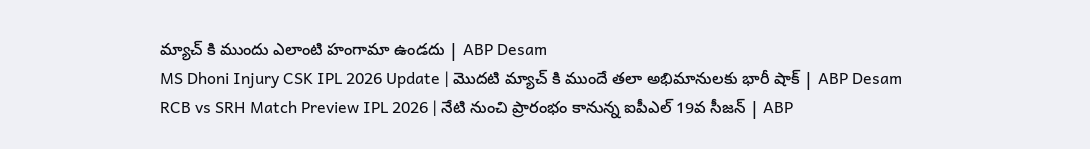మ్యాచ్ కి ముందు ఎలాంటి హంగామా ఉండదు | ABP Desam
MS Dhoni Injury CSK IPL 2026 Update | మొదటి మ్యాచ్ కి ముందే తలా అభిమానులకు భారీ షాక్ | ABP Desam
RCB vs SRH Match Preview IPL 2026 | నేటి నుంచి ప్రారంభం కానున్న ఐపీఎల్ 19వ సీజన్ | ABP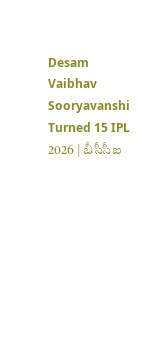Desam
Vaibhav Sooryavanshi Turned 15 IPL 2026 | బీసీసీఐ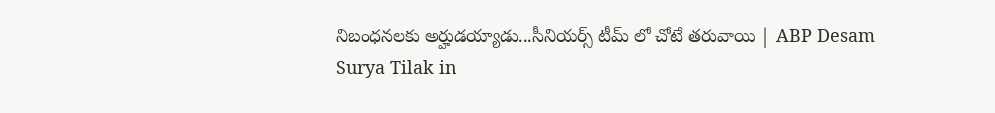నిబంధనలకు అర్హుడయ్యాడు...సీనియర్స్ టీమ్ లో చోటే తరువాయి | ABP Desam
Surya Tilak in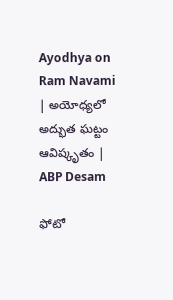Ayodhya on Ram Navami | అయోధ్యలో అద్భుత ఘట్టం ఆవిష్కృతం | ABP Desam

ఫోటో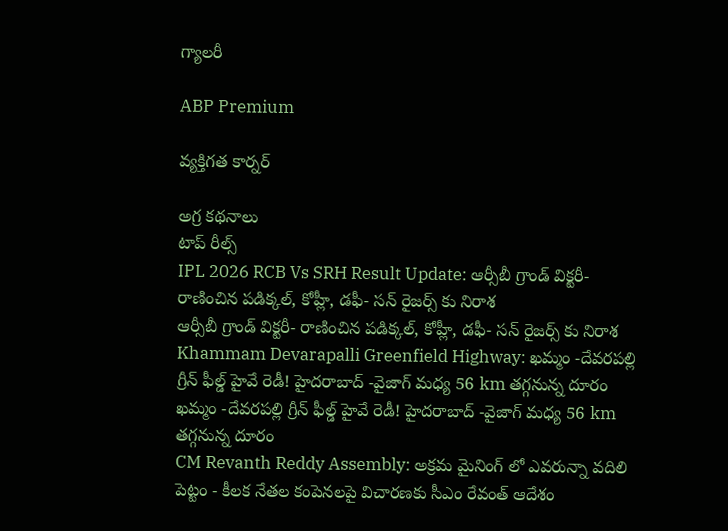గ్యాలరీ

ABP Premium

వ్యక్తిగత కార్నర్

అగ్ర కథనాలు
టాప్ రీల్స్
IPL 2026 RCB Vs SRH Result Update: ఆర్సీబీ గ్రాండ్ విక్ట‌రీ- రాణించిన ప‌డిక్క‌ల్, కోహ్లీ, డ‌ఫీ- స‌న్ రైజ‌ర్స్ కు నిరాశ‌
ఆర్సీబీ గ్రాండ్ విక్ట‌రీ- రాణించిన ప‌డిక్క‌ల్, కోహ్లీ, డ‌ఫీ- స‌న్ రైజ‌ర్స్ కు నిరాశ‌
Khammam Devarapalli Greenfield Highway: ఖమ్మం -దేవరపల్లి గ్రీన్ ఫీల్డ్ హైవే రెడీ! హైదరాబాద్ -వైజాగ్ మధ్య 56 km తగ్గనున్న దూరం
ఖమ్మం -దేవరపల్లి గ్రీన్ ఫీల్డ్ హైవే రెడీ! హైదరాబాద్ -వైజాగ్ మధ్య 56 km తగ్గనున్న దూరం
CM Revanth Reddy Assembly: అక్రమ మైనింగ్ లో ఎవరున్నా వదిలి పెట్టం - కీలక నేతల కంపెనలపై విచారణకు సీఎం రేవంత్ ఆదేశం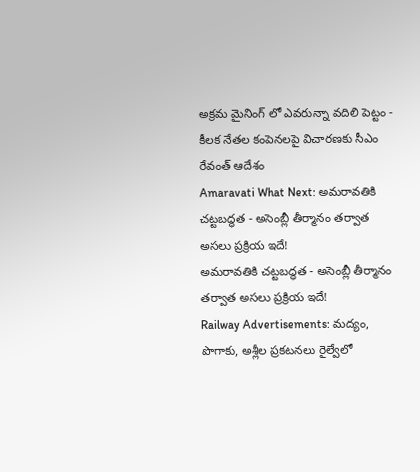అక్రమ మైనింగ్ లో ఎవరున్నా వదిలి పెట్టం - కీలక నేతల కంపెనలపై విచారణకు సీఎం రేవంత్ ఆదేశం
Amaravati What Next: అమరావతికి చట్టబద్ధత - అసెంబ్లీ తీర్మానం తర్వాత అసలు ప్రక్రియ ఇదే!
అమరావతికి చట్టబద్ధత - అసెంబ్లీ తీర్మానం తర్వాత అసలు ప్రక్రియ ఇదే!
Railway Advertisements: మద్యం, పొగాకు, అశ్లీల ప్రకటనలు రైల్వేలో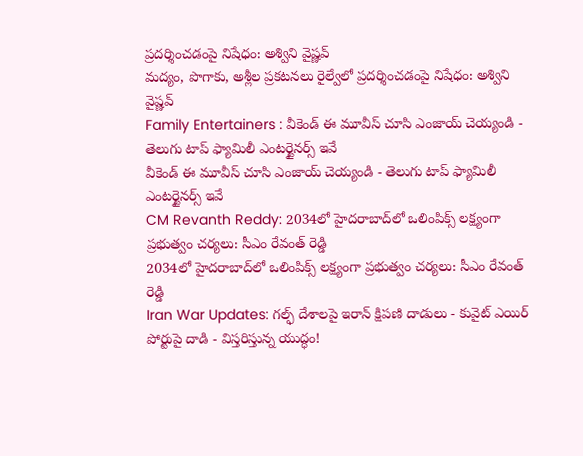ప్రదర్శించడంపై నిషేధం: అశ్విని వైష్ణవ్
మద్యం, పొగాకు, అశ్లీల ప్రకటనలు రైల్వేలో ప్రదర్శించడంపై నిషేధం: అశ్విని వైష్ణవ్
Family Entertainers : వీకెండ్ ఈ మూవీస్ చూసి ఎంజాయ్ చెయ్యండి - తెలుగు టాప్ ఫ్యామిలీ ఎంటర్టైనర్స్ ఇవే
వీకెండ్ ఈ మూవీస్ చూసి ఎంజాయ్ చెయ్యండి - తెలుగు టాప్ ఫ్యామిలీ ఎంటర్టైనర్స్ ఇవే
CM Revanth Reddy: 2034లో హైదరాబాద్‌లో ఒలింపిక్స్ లక్ష్యంగా ప్రభుత్వం చర్యలు: సీఎం రేవంత్ రెడ్డి
2034లో హైదరాబాద్‌లో ఒలింపిక్స్ లక్ష్యంగా ప్రభుత్వం చర్యలు: సీఎం రేవంత్ రెడ్డి
Iran War Updates: గల్ఫ్ దేశాలపై ఇరాన్ క్షిపణి దాడులు - కువైట్ ఎయిర్ పోర్టుపై దాడి - విస్తరిస్తున్న యుద్ధం!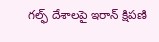గల్ఫ్ దేశాలపై ఇరాన్ క్షిపణి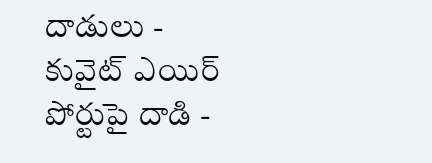దాడులు - కువైట్ ఎయిర్ పోర్టుపై దాడి -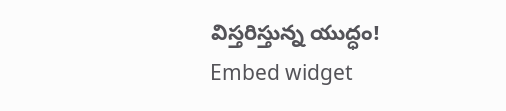విస్తరిస్తున్న యుద్ధం!
Embed widget